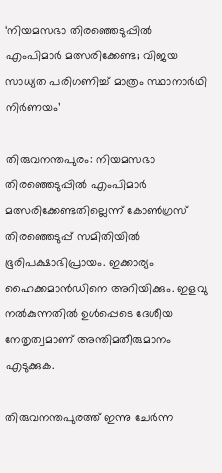‘നിയമസഭാ തിരഞ്ഞെടുപ്പില്‍ എംപിമാര്‍ മത്സരിക്കേണ്ട; വിജയ സാധ്യത പരിഗണിച്ച് മാത്രം സ്ഥാനാർഥി നിർണയം’

തിരുവനന്തപുരം: നിയമസഭാ തിരഞ്ഞെടുപ്പില്‍ എംപിമാര്‍ മത്സരിക്കേണ്ടതില്ലെന്ന്‌ കോണ്‍ഗ്രസ് തിരഞ്ഞെടുപ്പ് സമിതിയില്‍ ഭൂരിപക്ഷാഭിപ്രായം. ഇക്കാര്യം ഹൈക്കമാന്‍ഡിനെ അറിയിക്കും. ഇളവു നല്‍കുന്നതില്‍ ഉള്‍പ്പെടെ ദേശീയ നേതൃത്വമാണ് അന്തിമതീരുമാനം എടുക്കുക.

തിരുവനന്തപുരത്ത് ഇന്നു ചേര്‍ന്ന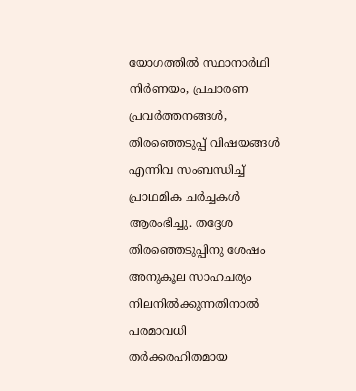യോഗത്തില്‍ സ്ഥാനാര്‍ഥി നിര്‍ണയം, പ്രചാരണ പ്രവര്‍ത്തനങ്ങള്‍, തിരഞ്ഞെടുപ്പ് വിഷയങ്ങള്‍ എന്നിവ സംബന്ധിച്ച് പ്രാഥമിക ചര്‍ച്ചകള്‍ ആരംഭിച്ചു. തദ്ദേശ തിരഞ്ഞെടുപ്പിനു ശേഷം അനുകൂല സാഹചര്യം നിലനില്‍ക്കുന്നതിനാല്‍ പരമാവധി തര്‍ക്കരഹിതമായ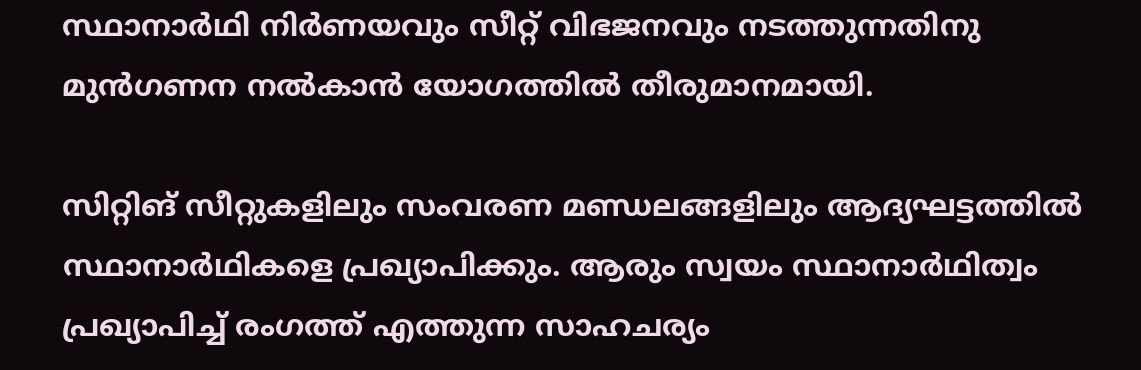സ്ഥാനാര്‍ഥി നിര്‍ണയവും സീറ്റ് വിഭജനവും നടത്തുന്നതിനു മുന്‍ഗണന നല്‍കാന്‍ യോഗത്തില്‍ തീരുമാനമായി.

സിറ്റിങ് സീറ്റുകളിലും സംവരണ മണ്ഡലങ്ങളിലും ആദ്യഘട്ടത്തില്‍ സ്ഥാനാര്‍ഥികളെ പ്രഖ്യാപിക്കും. ആരും സ്വയം സ്ഥാനാര്‍ഥിത്വം പ്രഖ്യാപിച്ച് രംഗത്ത് എത്തുന്ന സാഹചര്യം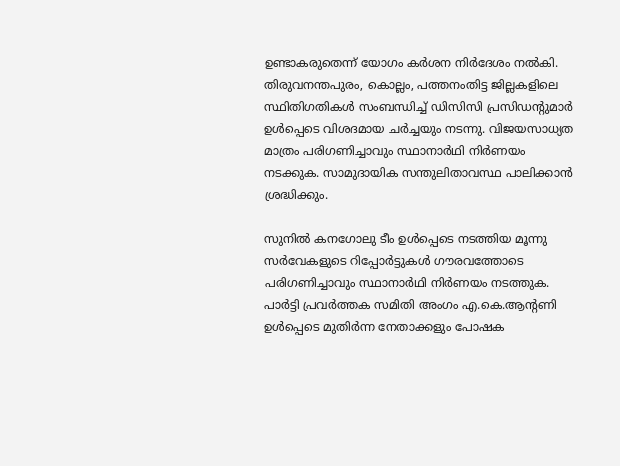ഉണ്ടാകരുതെന്ന് യോഗം കര്‍ശന നിര്‍ദേശം നല്‍കി. തിരുവനന്തപുരം, കൊല്ലം, പത്തനംതിട്ട ജില്ലകളിലെ സ്ഥിതിഗതികള്‍ സംബന്ധിച്ച് ഡിസിസി പ്രസിഡന്റുമാര്‍ ഉള്‍പ്പെടെ വിശദമായ ചര്‍ച്ചയും നടന്നു. വിജയസാധ്യത മാത്രം പരിഗണിച്ചാവും സ്ഥാനാര്‍ഥി നിര്‍ണയം നടക്കുക. സാമുദായിക സന്തുലിതാവസ്ഥ പാലിക്കാന്‍ ശ്രദ്ധിക്കും.

സുനില്‍ കനഗോലു ടീം ഉള്‍പ്പെടെ നടത്തിയ മൂന്നു സര്‍വേകളുടെ റിപ്പോര്‍ട്ടുകള്‍ ഗൗരവത്തോടെ പരിഗണിച്ചാവും സ്ഥാനാര്‍ഥി നിര്‍ണയം നടത്തുക. പാര്‍ട്ടി പ്രവര്‍ത്തക സമിതി അംഗം എ.കെ.ആന്റണി ഉള്‍പ്പെടെ മുതിര്‍ന്ന നേതാക്കളും പോഷക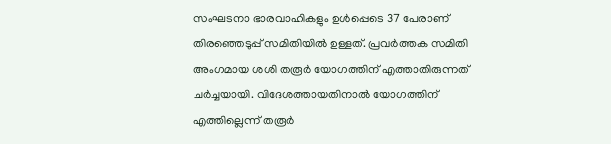സംഘടനാ ഭാരവാഹികളും ഉള്‍പ്പെടെ 37 പേരാണ് തിരഞ്ഞെടുപ്പ് സമിതിയില്‍ ഉള്ളത്. പ്രവര്‍ത്തക സമിതി അംഗമായ ശശി തരൂര്‍ യോഗത്തിന് എത്താതിരുന്നത് ചര്‍ച്ചയായി. വിദേശത്തായതിനാല്‍ യോഗത്തിന് എത്തില്ലെന്ന് തരൂര്‍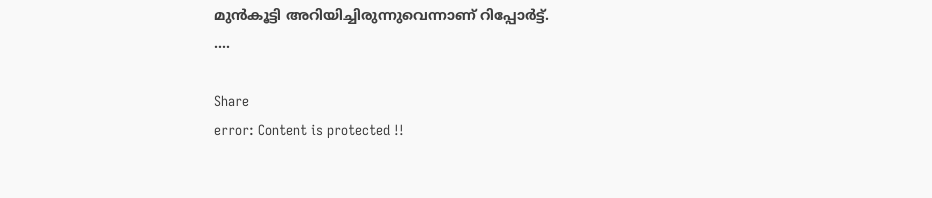മുന്‍കൂട്ടി അറിയിച്ചിരുന്നുവെന്നാണ് റിപ്പോര്‍ട്ട്.
….

Share
error: Content is protected !!